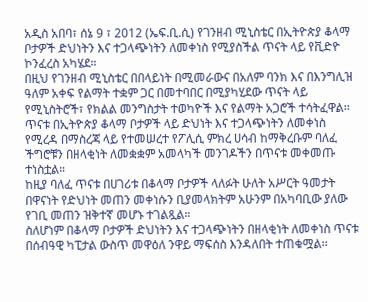አዲስ አበባ፣ ሰኔ 9 ፣ 2012 (ኤፍ.ቢ.ሲ) የገንዘብ ሚኒስቴር በኢትዮጵያ ቆላማ ቦታዎች ድህነትን እና ተጋላጭነትን ለመቀነስ የሚያስችል ጥናት ላይ የቪድዮ ኮንፈረስ አካሄደ።
በዚህ የገንዘብ ሚኒስቴር በበላይነት በሚመራውና በአለም ባንክ እና በእንግሊዝ ዓለም አቀፍ የልማት ተቋም ጋር በመተባበር በሚያካሂደው ጥናት ላይ የሚኒስትሮች፣ የክልል መንግስታት ተወካዮች እና የልማት አጋሮች ተሳትፈዋል፡፡
ጥናቱ በኢትዮጵያ ቆላማ ቦታዎች ላይ ድህነት እና ተጋላጭነትን ለመቀነስ የሚረዳ በማስረጃ ላይ የተመሠረተ የፖሊሲ ምክረ ሀሳብ ከማቅረቡም ባለፈ ችግሮቹን በዘላቂነት ለመቋቋም አመላካች መንገዶችን በጥናቱ መቀመጡ ተነስቷል።
ከዚያ ባለፈ ጥናቱ በሀገሪቱ በቆላማ ቦታዎች ላለፉት ሁለት አሥርት ዓመታት በዋናነት የድህነት መጠን መቀነሱን ቢያመላክትም አሁንም በአካባቢው ያለው የገቢ መጠን ዝቅተኛ መሆኑ ተገልጿል።
ስለሆነም በቆላማ ቦታዎች ድህነትን እና ተጋላጭነትን በዘላቂነት ለመቀነስ ጥናቱ በሰብዓዊ ካፒታል ውስጥ መዋዕለ ንዋይ ማፍሰስ እንዳለበት ተጠቁሟል፡፡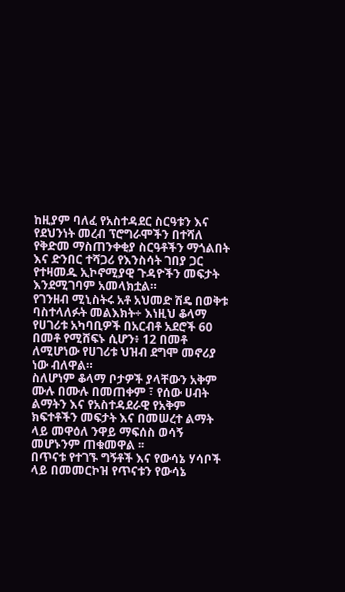ከዚያም ባለፈ የአስተዳደር ስርዓቱን እና የደህንነት መረብ ፕሮግራሞችን በተሻለ የቅድመ ማስጠንቀቂያ ስርዓቶችን ማጎልበት እና ድንበር ተሻጋሪ የእንስሳት ገበያ ጋር የተዛመዱ ኢኮኖሚያዊ ጉዳዮችን መፍታት እንደሚገባም አመላክቷል።
የገንዘብ ሚኒስትሩ አቶ አህመድ ሽዴ በወቅቱ ባስተላለፉት መልእክት÷ እነዚህ ቆላማ የሀገሪቱ አካባቢዎች በአርብቶ አደሮች 60 በመቶ የሚሸፍኑ ሲሆን፥ 12 በመቶ ለሚሆነው የሀገሪቱ ህዝብ ደግሞ መኖሪያ ነው ብለዋል።
ስለሆነም ቆላማ ቦታዎች ያላቸውን አቅም ሙሉ በሙሉ በመጠቀም ፣ የሰው ሀብት ልማትን እና የአስተዳደራዊ የአቅም ክፍተቶችን መፍታት እና በመሠረተ ልማት ላይ መዋዕለ ንዋይ ማፍሰስ ወሳኝ መሆኑንም ጠቁመዋል ፡፡
በጥናቱ የተገኙ ግኝቶች እና የውሳኔ ሃሳቦች ላይ በመመርኮዝ የጥናቱን የውሳኔ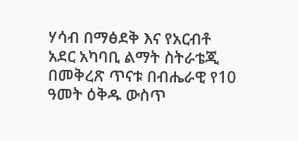ሃሳብ በማፅደቅ እና የአርብቶ አደር አካባቢ ልማት ስትራቴጂ በመቅረጽ ጥናቱ በብሔራዊ የ10 ዓመት ዕቅዱ ውስጥ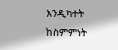እንዲካተት ከስምምነት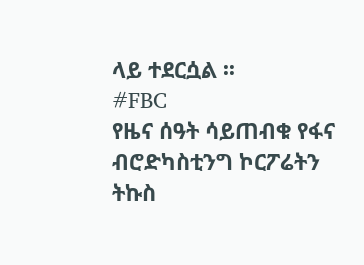ላይ ተደርሷል ፡፡
#FBC
የዜና ሰዓት ሳይጠብቁ የፋና ብሮድካስቲንግ ኮርፖሬትን ትኩስ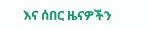እና ሰበር ዜናዎችን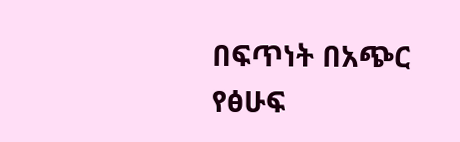በፍጥነት በአጭር የፅሁፍ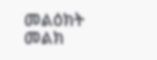መልዕክት መልክ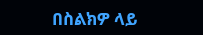በስልክዎ ላይ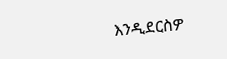እንዲደርስዎ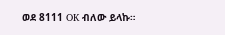ወደ 8111 OK ብለው ይላኩ።